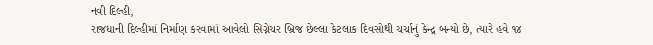નવી દિલ્હી,
રાજધાની દિલ્હીમાં નિર્માણ કરવામાં આવેલો સિગ્નેચર બ્રિજ છેલ્લા કેટલાક દિવસોથી ચર્ચાનું કેન્દ્ર બન્યો છે, ત્યારે હવે ૧૪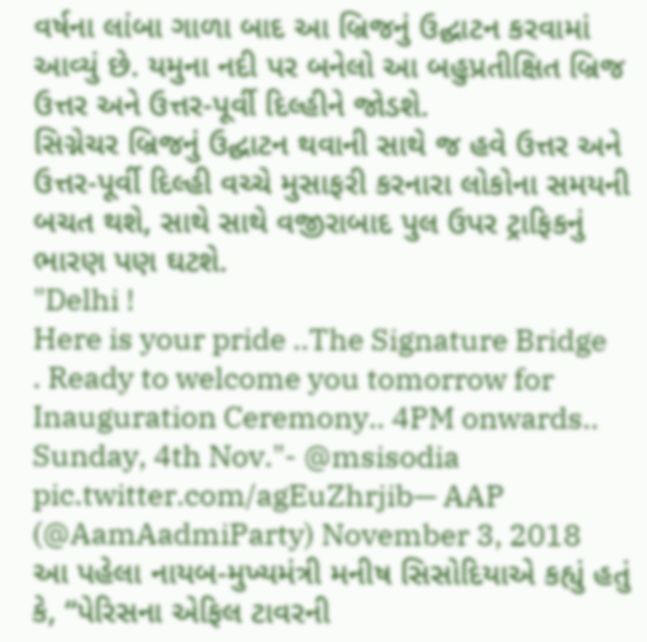વર્ષના લાંબા ગાળા બાદ આ બ્રિજનું ઉદ્ઘાટન કરવામાં આવ્યું છે. યમુના નદી પર બનેલો આ બહુપ્રતીક્ષિત બ્રિજ ઉત્તર અને ઉત્તર-પૂર્વી દિલ્હીને જોડશે.
સિગ્નેચર બ્રિજનું ઉદ્ઘાટન થવાની સાથે જ હવે ઉત્તર અને ઉત્તર-પૂર્વી દિલ્હી વચ્ચે મુસાફરી કરનારા લોકોના સમયની બચત થશે, સાથે સાથે વજીરાબાદ પુલ ઉપર ટ્રાફિકનું ભારણ પણ ઘટશે.
"Delhi !
Here is your pride ..The Signature Bridge . Ready to welcome you tomorrow for Inauguration Ceremony.. 4PM onwards.. Sunday, 4th Nov."- @msisodia pic.twitter.com/agEuZhrjib— AAP (@AamAadmiParty) November 3, 2018
આ પહેલા નાયબ-મુખ્યમંત્રી મનીષ સિસોદિયાએ કહ્યું હતું કે, “પેરિસના એફિલ ટાવરની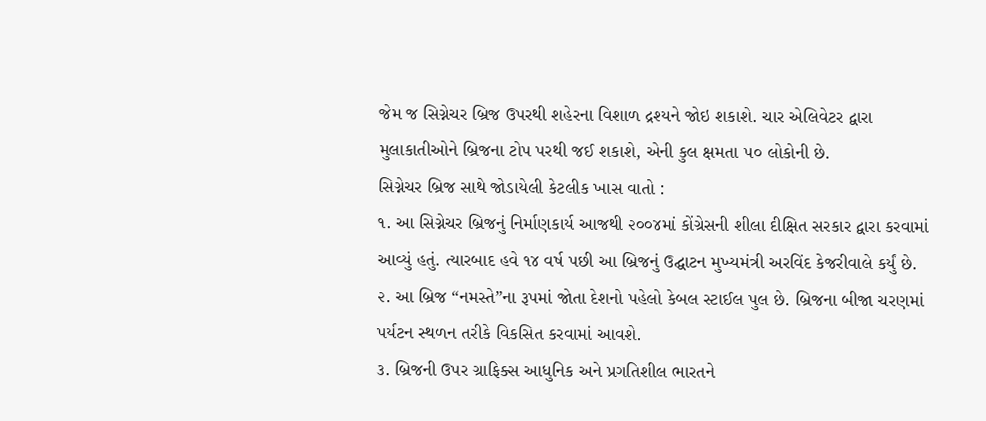જેમ જ સિગ્નેચર બ્રિજ ઉપરથી શહેરના વિશાળ દ્રશ્યને જોઇ શકાશે. ચાર એલિવેટર દ્વારા મુલાકાતીઓને બ્રિજના ટોપ પરથી જઈ શકાશે, એની કુલ ક્ષમતા ૫૦ લોકોની છે.
સિગ્નેચર બ્રિજ સાથે જોડાયેલી કેટલીક ખાસ વાતો :
૧. આ સિગ્નેચર બ્રિજનું નિર્માણકાર્ય આજથી ૨૦૦૪માં કોંગ્રેસની શીલા દીક્ષિત સરકાર દ્વારા કરવામાં આવ્યું હતું. ત્યારબાદ હવે ૧૪ વર્ષ પછી આ બ્રિજનું ઉદ્ઘાટન મુખ્યમંત્રી અરવિંદ કેજરીવાલે કર્યું છે.
૨. આ બ્રિજ “નમસ્તે”ના રૂપમાં જોતા દેશનો પહેલો કેબલ સ્ટાઈલ પુલ છે. બ્રિજના બીજા ચરણમાં પર્યટન સ્થળન તરીકે વિકસિત કરવામાં આવશે.
૩. બ્રિજની ઉપર ગ્રાફિક્સ આધુનિક અને પ્રગતિશીલ ભારતને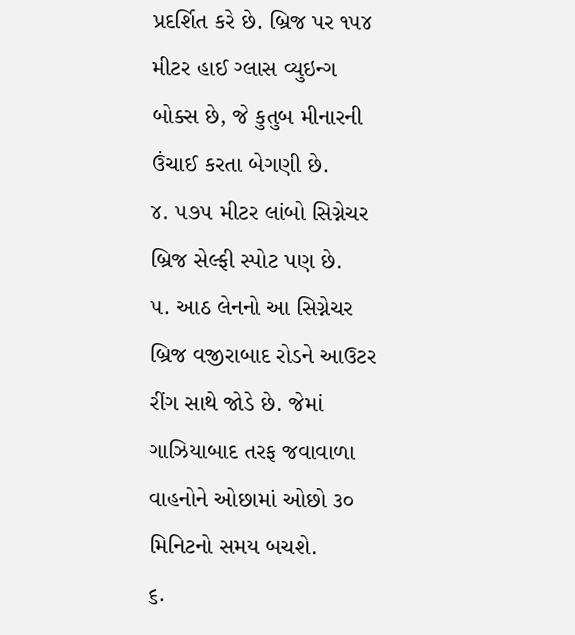પ્રદર્શિત કરે છે. બ્રિજ પર ૧૫૪ મીટર હાઈ ગ્લાસ વ્યુઇન્ગ બોક્સ છે, જે કુતુબ મીનારની ઉંચાઈ કરતા બેગણી છે.
૪. ૫૭૫ મીટર લાંબો સિગ્નેચર બ્રિજ સેલ્ફી સ્પોટ પણ છે.
૫. આઠ લેનનો આ સિગ્નેચર બ્રિજ વજીરાબાદ રોડને આઉટર રીંગ સાથે જોડે છે. જેમાં ગાઝિયાબાદ તરફ જવાવાળા વાહનોને ઓછામાં ઓછો ૩૦ મિનિટનો સમય બચશે.
૬.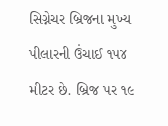સિગ્નેચર બ્રિજના મુખ્ય પીલારની ઉંચાઈ ૧૫૪ મીટર છે. બ્રિજ પર ૧૯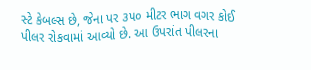સ્ટે કેબલ્સ છે, જેના પર ૩૫૦ મીટર ભાગ વગર કોઈ પીલર રોકવામાં આવ્યો છે. આ ઉપરાંત પીલરના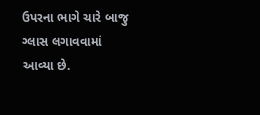ઉપરના ભાગે ચારે બાજુ ગ્લાસ લગાવવામાં આવ્યા છે.